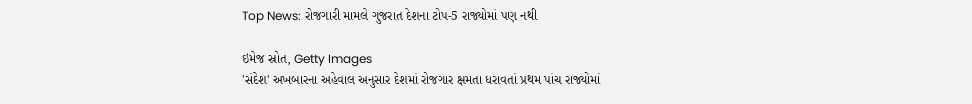Top News: રોજગારી મામલે ગુજરાત દેશના ટોપ-5 રાજ્યોમાં પણ નથી

ઇમેજ સ્રોત, Getty Images
'સંદેશ' અખબારના અહેવાલ અનુસાર દેશમાં રોજગાર ક્ષમતા ધરાવતાં પ્રથમ પાંચ રાજ્યોમાં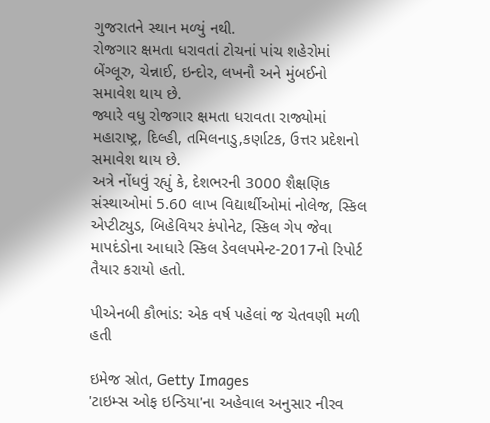ગુજરાતને સ્થાન મળ્યું નથી.
રોજગાર ક્ષમતા ધરાવતાં ટોચનાં પાંચ શહેરોમાં બેંગ્લૂરુ, ચેન્નાઈ, ઇન્દોર, લખનૌ અને મુંબઈનો સમાવેશ થાય છે.
જ્યારે વધુ રોજગાર ક્ષમતા ધરાવતા રાજ્યોમાં મહારાષ્ટ્ર, દિલ્હી, તમિલનાડુ,કર્ણાટક, ઉત્તર પ્રદેશનો સમાવેશ થાય છે.
અત્રે નોંધવું રહ્યું કે, દેશભરની 3000 શૈક્ષણિક સંસ્થાઓમાં 5.60 લાખ વિદ્યાર્થીઓમાં નોલેજ, સ્કિલ એપ્ટીટ્યુડ, બિહેવિયર કંપોનેટ, સ્કિલ ગેપ જેવા માપદંડોના આધારે સ્કિલ ડેવલપમેન્ટ-2017નો રિપોર્ટ તૈયાર કરાયો હતો.

પીએનબી કૌભાંડ: એક વર્ષ પહેલાં જ ચેતવણી મળી હતી

ઇમેજ સ્રોત, Getty Images
'ટાઇમ્સ ઓફ ઇન્ડિયા'ના અહેવાલ અનુસાર નીરવ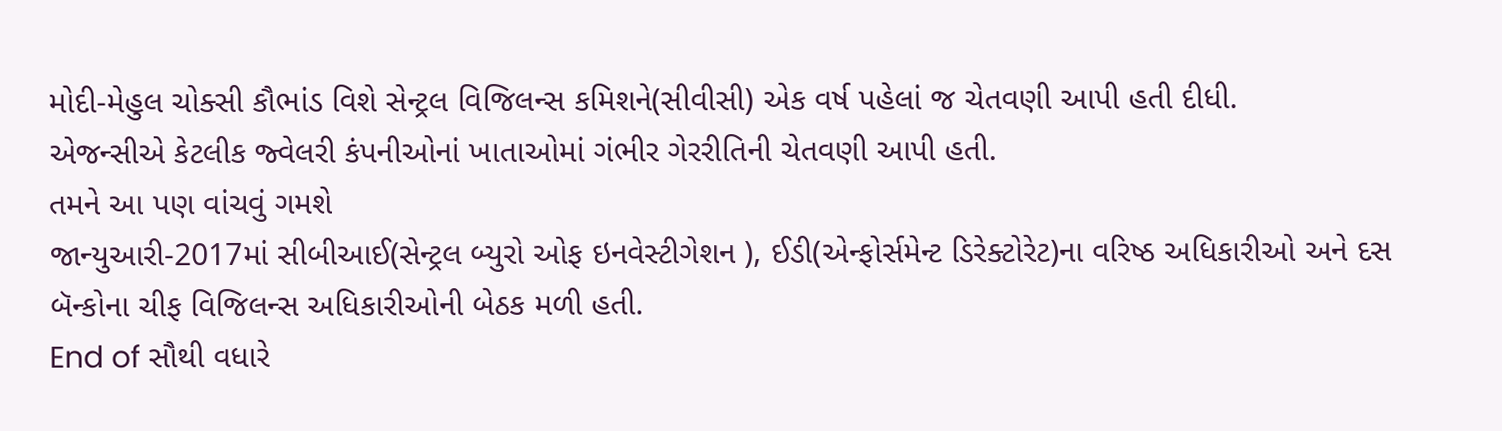મોદી-મેહુલ ચોક્સી કૌભાંડ વિશે સેન્ટ્રલ વિજિલન્સ કમિશને(સીવીસી) એક વર્ષ પહેલાં જ ચેતવણી આપી હતી દીધી.
એજન્સીએ કેટલીક જ્વેલરી કંપનીઓનાં ખાતાઓમાં ગંભીર ગેરરીતિની ચેતવણી આપી હતી.
તમને આ પણ વાંચવું ગમશે
જાન્યુઆરી-2017માં સીબીઆઈ(સેન્ટ્રલ બ્યુરો ઓફ ઇનવેસ્ટીગેશન ), ઈડી(એન્ફોર્સમેન્ટ ડિરેક્ટોરેટ)ના વરિષ્ઠ અધિકારીઓ અને દસ બૅન્કોના ચીફ વિજિલન્સ અધિકારીઓની બેઠક મળી હતી.
End of સૌથી વધારે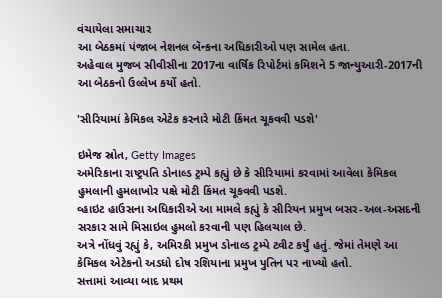વંચાયેલા સમાચાર
આ બેઠકમાં પંજાબ નેશનલ બૅન્કના અધિકારીઓ પણ સામેલ હતા.
અહેવાલ મુજબ સીવીસીના 2017ના વાર્ષિક રિપોર્ટમાં કમિશને 5 જાન્યુઆરી-2017ની આ બેઠકનો ઉલ્લેખ કર્યો હતો.

'સીરિયામાં કેમિકલ એટેક કરનારે મોટી કિંમત ચૂકવવી પડશે'

ઇમેજ સ્રોત, Getty Images
અમેરિકાના રાષ્ટ્રપતિ ડોનાલ્ડ ટ્રમ્પે કહ્યું છે કે સીરિયામાં કરવામાં આવેલા કેમિકલ હુમલાની હુમલાખોર પક્ષે મોટી કિંમત ચૂકવવી પડશે.
વ્હાઇટ હાઉસના અધિકારીએ આ મામલે કહ્યું કે સીરિયન પ્રમુખ બસર-અલ-અસદની સરકાર સામે મિસાઇલ હુમલો કરવાની પણ હિલચાલ છે.
અત્રે નોંધવું રહ્યું કે, અમિરકી પ્રમુખ ડોનાલ્ડ ટ્રમ્પે ટ્વીટ કર્યું હતું. જેમાં તેમણે આ કેમિકલ એટેકનો અડધો દોષ રશિયાના પ્રમુખ પુતિન પર નાખ્યો હતો.
સત્તામાં આવ્યા બાદ પ્રથમ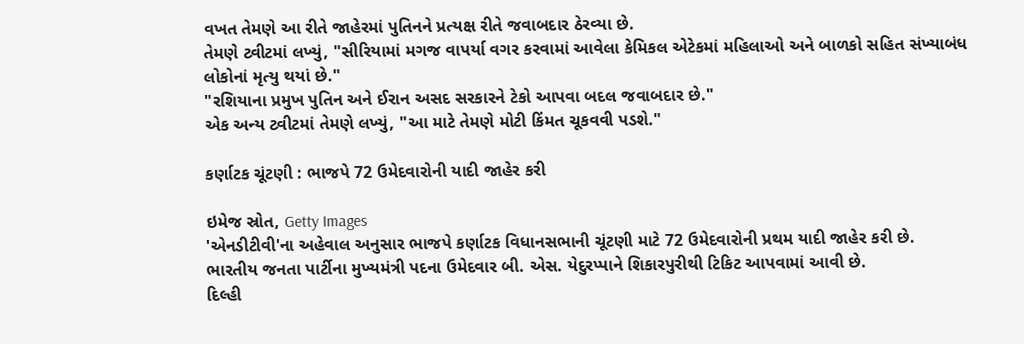વખત તેમણે આ રીતે જાહેરમાં પુતિનને પ્રત્યક્ષ રીતે જવાબદાર ઠેરવ્યા છે.
તેમણે ટ્વીટમાં લખ્યું, "સીરિયામાં મગજ વાપર્યા વગર કરવામાં આવેલા કેમિકલ એટેકમાં મહિલાઓ અને બાળકો સહિત સંખ્યાબંધ લોકોનાં મૃત્યુ થયાં છે."
"રશિયાના પ્રમુખ પુતિન અને ઈરાન અસદ સરકારને ટેકો આપવા બદલ જવાબદાર છે."
એક અન્ય ટ્વીટમાં તેમણે લખ્યું, "આ માટે તેમણે મોટી કિંમત ચૂકવવી પડશે."

કર્ણાટક ચૂંટણી : ભાજપે 72 ઉમેદવારોની યાદી જાહેર કરી

ઇમેજ સ્રોત, Getty Images
'એનડીટીવી'ના અહેવાલ અનુસાર ભાજપે કર્ણાટક વિધાનસભાની ચૂંટણી માટે 72 ઉમેદવારોની પ્રથમ યાદી જાહેર કરી છે.
ભારતીય જનતા પાર્ટીના મુખ્યમંત્રી પદના ઉમેદવાર બી. એસ. યેદુરપ્પાને શિકારપુરીથી ટિકિટ આપવામાં આવી છે.
દિલ્હી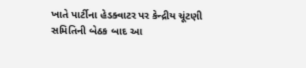ખાતે પાર્ટીના હેડક્વાટર પર કેન્દ્રીય ચૂંટણી સમિતિની બેઠક બાદ આ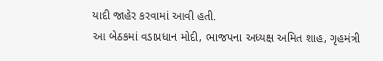યાદી જાહેર કરવામાં આવી હતી.
આ બેઠકમાં વડાપ્રધાન મોદી, ભાજપના અધ્યક્ષ અમિત શાહ, ગૃહમંત્રી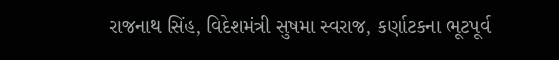રાજનાથ સિંહ, વિદેશમંત્રી સુષમા સ્વરાજ, કર્ણાટકના ભૂટપૂર્વ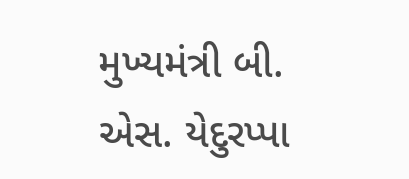મુખ્યમંત્રી બી. એસ. યેદુરપ્પા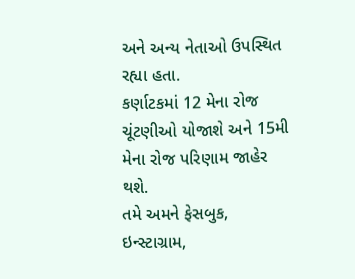અને અન્ય નેતાઓ ઉપસ્થિત રહ્યા હતા.
કર્ણાટકમાં 12 મેના રોજ ચૂંટણીઓ યોજાશે અને 15મી મેના રોજ પરિણામ જાહેર થશે.
તમે અમને ફેસબુક, ઇન્સ્ટાગ્રામ,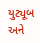યુટ્યૂબ અને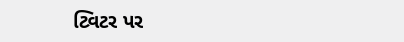ટ્વિટર પર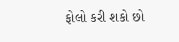ફોલો કરી શકો છો